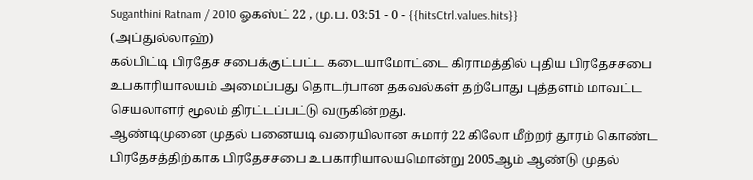Suganthini Ratnam / 2010 ஓகஸ்ட் 22 , மு.ப. 03:51 - 0 - {{hitsCtrl.values.hits}}
(அப்துல்லாஹ்)
கல்பிட்டி பிரதேச சபைக்குட்பட்ட கடையாமோட்டை கிராமத்தில் புதிய பிரதேசசபை உபகாரியாலயம் அமைப்பது தொடர்பான தகவல்கள் தற்போது புத்தளம் மாவட்ட செயலாளர் மூலம் திரட்டப்பட்டு வருகின்றது.
ஆண்டிமுனை முதல் பனையடி வரையிலான சுமார் 22 கிலோ மீற்றர் தூரம் கொண்ட பிரதேசத்திற்காக பிரதேசசபை உபகாரியாலயமொன்று 2005ஆம் ஆண்டு முதல்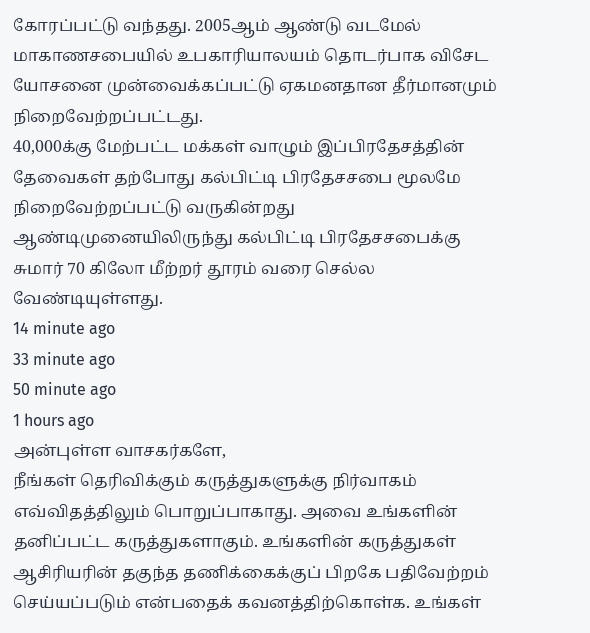கோரப்பட்டு வந்தது. 2005ஆம் ஆண்டு வடமேல் மாகாணசபையில் உபகாரியாலயம் தொடர்பாக விசேட யோசனை முன்வைக்கப்பட்டு ஏகமனதான தீர்மானமும் நிறைவேற்றப்பட்டது.
40,000க்கு மேற்பட்ட மக்கள் வாழும் இப்பிரதேசத்தின் தேவைகள் தற்போது கல்பிட்டி பிரதேசசபை மூலமே நிறைவேற்றப்பட்டு வருகின்றது
ஆண்டிமுனையிலிருந்து கல்பிட்டி பிரதேசசபைக்கு சுமார் 70 கிலோ மீற்றர் தூரம் வரை செல்ல வேண்டியுள்ளது.
14 minute ago
33 minute ago
50 minute ago
1 hours ago
அன்புள்ள வாசகர்களே,
நீங்கள் தெரிவிக்கும் கருத்துகளுக்கு நிர்வாகம் எவ்விதத்திலும் பொறுப்பாகாது. அவை உங்களின் தனிப்பட்ட கருத்துகளாகும். உங்களின் கருத்துகள் ஆசிரியரின் தகுந்த தணிக்கைக்குப் பிறகே பதிவேற்றம் செய்யப்படும் என்பதைக் கவனத்திற்கொள்க. உங்கள்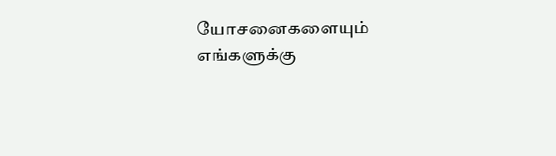யோசனைகளையும் எங்களுக்கு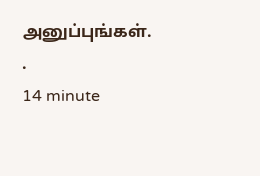அனுப்புங்கள். .
14 minute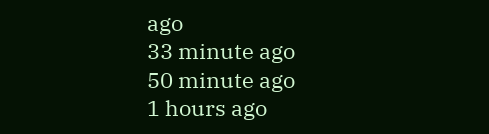ago
33 minute ago
50 minute ago
1 hours ago